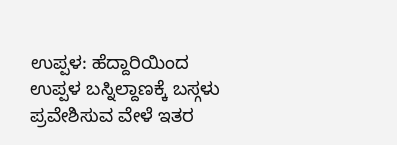ಉಪ್ಪಳ: ಹೆದ್ದಾರಿಯಿಂದ ಉಪ್ಪಳ ಬಸ್ನಿಲ್ದಾಣಕ್ಕೆ ಬಸ್ಗಳು ಪ್ರವೇಶಿಸುವ ವೇಳೆ ಇತರ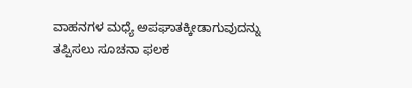ವಾಹನಗಳ ಮಧ್ಯೆ ಅಪಘಾತಕ್ಕೀಡಾಗುವುದನ್ನು ತಪ್ಪಿಸಲು ಸೂಚನಾ ಫಲಕ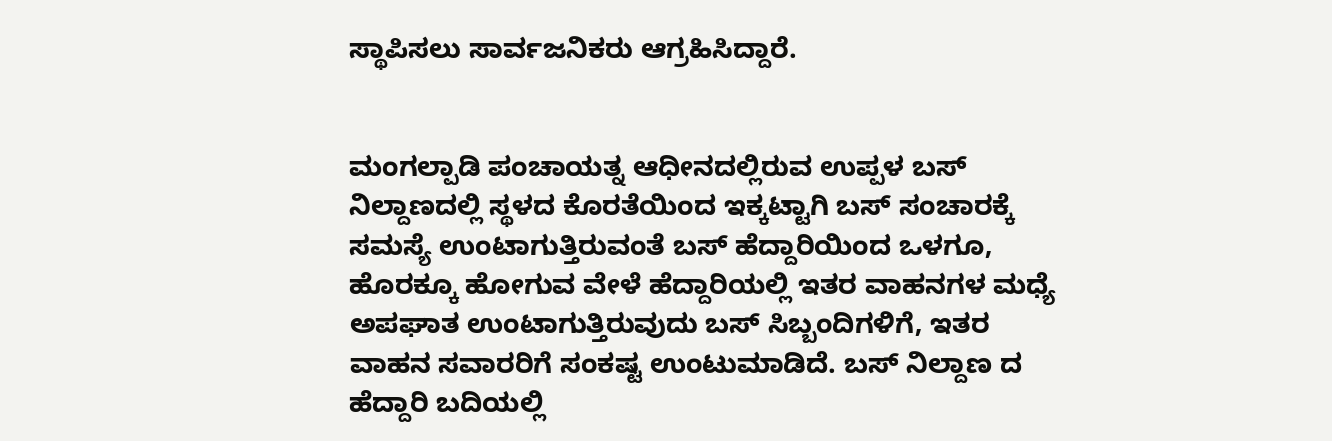ಸ್ಥಾಪಿಸಲು ಸಾರ್ವಜನಿಕರು ಆಗ್ರಹಿಸಿದ್ದಾರೆ.


ಮಂಗಲ್ಪಾಡಿ ಪಂಚಾಯತ್ನ ಆಧೀನದಲ್ಲಿರುವ ಉಪ್ಪಳ ಬಸ್ ನಿಲ್ದಾಣದಲ್ಲಿ ಸ್ಥಳದ ಕೊರತೆಯಿಂದ ಇಕ್ಕಟ್ಟಾಗಿ ಬಸ್ ಸಂಚಾರಕ್ಕೆ ಸಮಸ್ಯೆ ಉಂಟಾಗುತ್ತಿರುವಂತೆ ಬಸ್ ಹೆದ್ದಾರಿಯಿಂದ ಒಳಗೂ, ಹೊರಕ್ಕೂ ಹೋಗುವ ವೇಳೆ ಹೆದ್ದಾರಿಯಲ್ಲಿ ಇತರ ವಾಹನಗಳ ಮಧ್ಯೆ ಅಪಘಾತ ಉಂಟಾಗುತ್ತಿರುವುದು ಬಸ್ ಸಿಬ್ಬಂದಿಗಳಿಗೆ, ಇತರ ವಾಹನ ಸವಾರರಿಗೆ ಸಂಕಷ್ಟ ಉಂಟುಮಾಡಿದೆ. ಬಸ್ ನಿಲ್ದಾಣ ದ ಹೆದ್ದಾರಿ ಬದಿಯಲ್ಲಿ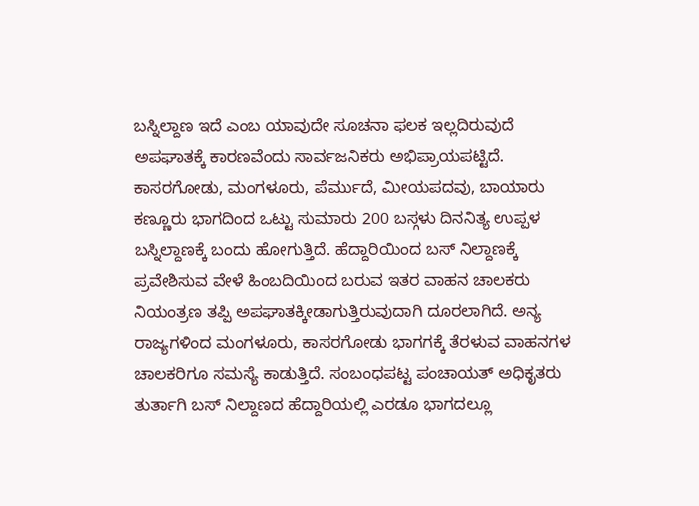ಬಸ್ನಿಲ್ದಾಣ ಇದೆ ಎಂಬ ಯಾವುದೇ ಸೂಚನಾ ಫಲಕ ಇಲ್ಲದಿರುವುದೆ ಅಪಘಾತಕ್ಕೆ ಕಾರಣವೆಂದು ಸಾರ್ವಜನಿಕರು ಅಭಿಪ್ರಾಯಪಟ್ಟಿದೆ.
ಕಾಸರಗೋಡು, ಮಂಗಳೂರು, ಪೆರ್ಮುದೆ, ಮೀಯಪದವು, ಬಾಯಾರು ಕಣ್ಣೂರು ಭಾಗದಿಂದ ಒಟ್ಟು ಸುಮಾರು 200 ಬಸ್ಗಳು ದಿನನಿತ್ಯ ಉಪ್ಪಳ ಬಸ್ನಿಲ್ದಾಣಕ್ಕೆ ಬಂದು ಹೋಗುತ್ತಿದೆ. ಹೆದ್ದಾರಿಯಿಂದ ಬಸ್ ನಿಲ್ದಾಣಕ್ಕೆ ಪ್ರವೇಶಿಸುವ ವೇಳೆ ಹಿಂಬದಿಯಿಂದ ಬರುವ ಇತರ ವಾಹನ ಚಾಲಕರು ನಿಯಂತ್ರಣ ತಪ್ಪಿ ಅಪಘಾತಕ್ಕೀಡಾಗುತ್ತಿರುವುದಾಗಿ ದೂರಲಾಗಿದೆ. ಅನ್ಯ ರಾಜ್ಯಗಳಿಂದ ಮಂಗಳೂರು, ಕಾಸರಗೋಡು ಭಾಗಗಕ್ಕೆ ತೆರಳುವ ವಾಹನಗಳ ಚಾಲಕರಿಗೂ ಸಮಸ್ಯೆ ಕಾಡುತ್ತಿದೆ. ಸಂಬಂಧಪಟ್ಟ ಪಂಚಾಯತ್ ಅಧಿಕೃತರು ತುರ್ತಾಗಿ ಬಸ್ ನಿಲ್ದಾಣದ ಹೆದ್ದಾರಿಯಲ್ಲಿ ಎರಡೂ ಭಾಗದಲ್ಲೂ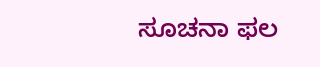ಸೂಚನಾ ಫಲ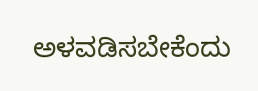ಅಳವಡಿಸಬೇಕೆಂದು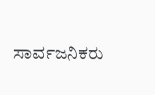ಸಾರ್ವಜನಿಕರು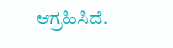ಆಗ್ರಹಿಸಿದೆ.